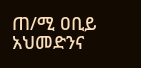ጠ/ሚ ዐቢይ አህመድንና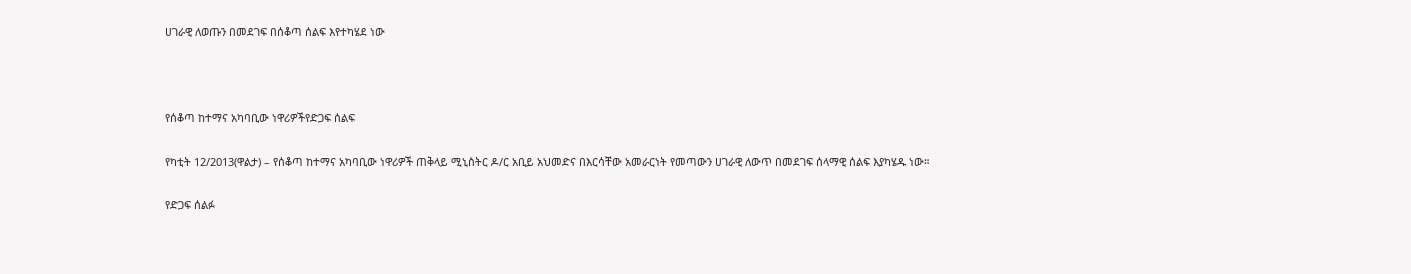ሀገራዊ ለወጡን በመደገፍ በሰቆጣ ሰልፍ እየተካሄደ ነው



የሰቆጣ ከተማና አካባቢው ነዋሪዎችየድጋፍ ሰልፍ

የካቲት 12/2013(ዋልታ) – የሰቆጣ ከተማና አካባቢው ነዋሪዎች ጠቅላይ ሚኒስትር ዶ/ር አቢይ አህመድና በእርሳቸው አመራርነት የመጣውን ሀገራዊ ለውጥ በመደገፍ ሰላማዊ ሰልፍ እያካሄዱ ነው።

የድጋፍ ሰልፉ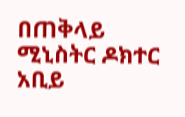በጠቅላይ ሚኒስትር ዶክተር አቢይ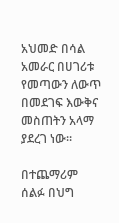አህመድ በሳል አመራር በሀገሪቱ የመጣውን ለውጥ በመደገፍ እውቅና መስጠትን አላማ ያደረገ ነው።

በተጨማሪም ሰልፉ በህግ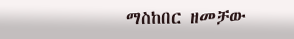ማስከበር ዘመቻው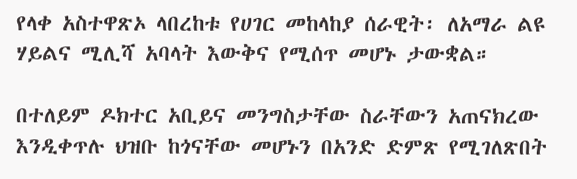የላቀ አስተዋጽኦ ላበረከቱ የሀገር መከላከያ ሰራዊት፡ ለአማራ ልዩ ሃይልና ሚሊሻ አባላት እውቅና የሚሰጥ መሆኑ ታውቋል።

በተለይም ዶክተር አቢይና መንግስታቸው ስራቸውን አጠናክረው እንዲቀጥሉ ህዝቡ ከጎናቸው መሆኑን በአንድ ድምጽ የሚገለጽበት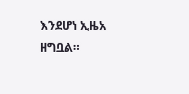እንደሆነ ኢዜአ ዘግቧል።